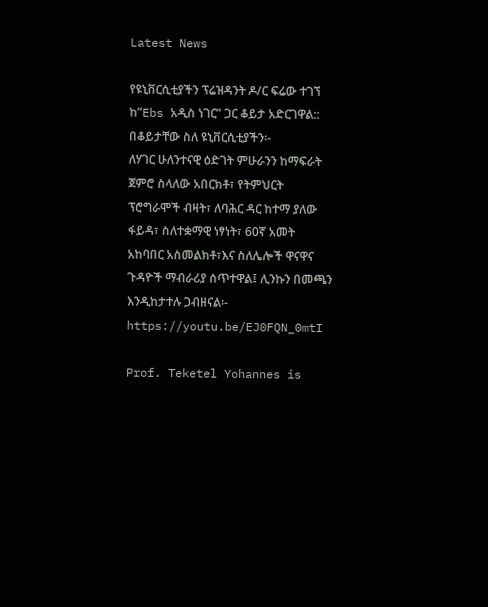Latest News

የዩኒቨርሲቲያችን ፕሬዝዳንት ዶ/ር ፍሬው ተገኘ ከ”Ebs አዲስ ነገር” ጋር ቆይታ አድርገዋል::
በቆይታቸው ስለ ዩኒቨርሲቲያችን፡-
ለሃገር ሁለንተናዊ ዕድገት ምሁራንን ከማፍራት ጀምሮ ስላለው አበርክቶ፣ የትምህርት ፕሮግራሞች ብዛት፣ ለባሕር ዳር ከተማ ያለው ፋይዳ፣ ስለተቋማዊ ነፃነት፣ 60ኛ አመት አከባበር አስመልክቶ፣እና ስለሌሎች ዋናዋና ጉዳዮች ማብራሪያ ሰጥተዋል፤ ሊንኩን በመጫን እንዲከታተሉ ጋብዘናል፡- https://youtu.be/EJ0FQN_0mtI

Prof. Teketel Yohannes is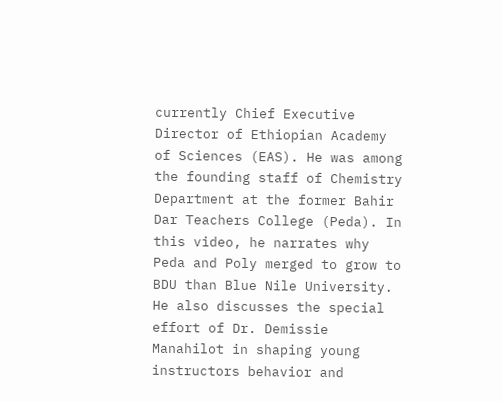currently Chief Executive Director of Ethiopian Academy of Sciences (EAS). He was among the founding staff of Chemistry Department at the former Bahir Dar Teachers College (Peda). In this video, he narrates why Peda and Poly merged to grow to BDU than Blue Nile University. He also discusses the special effort of Dr. Demissie Manahilot in shaping young instructors behavior and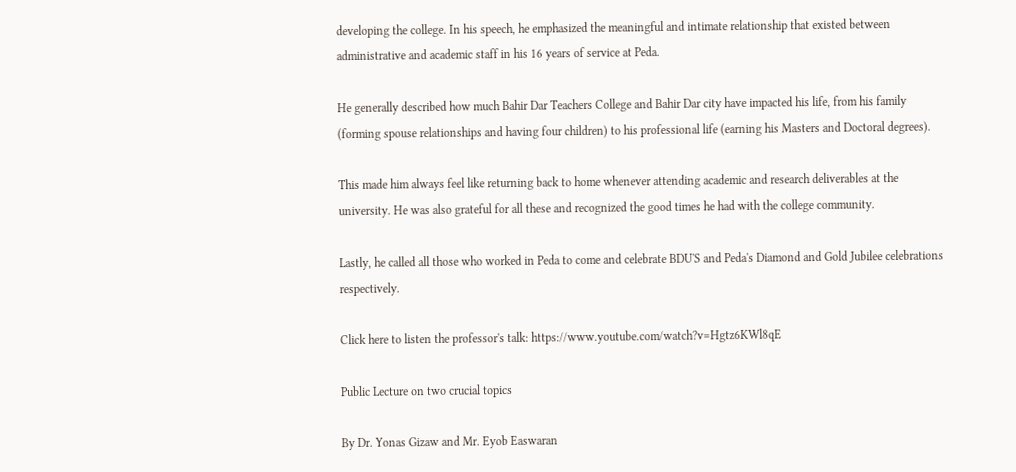developing the college. In his speech, he emphasized the meaningful and intimate relationship that existed between administrative and academic staff in his 16 years of service at Peda.

He generally described how much Bahir Dar Teachers College and Bahir Dar city have impacted his life, from his family (forming spouse relationships and having four children) to his professional life (earning his Masters and Doctoral degrees).

This made him always feel like returning back to home whenever attending academic and research deliverables at the university. He was also grateful for all these and recognized the good times he had with the college community.

Lastly, he called all those who worked in Peda to come and celebrate BDU'S and Peda's Diamond and Gold Jubilee celebrations respectively.

Click here to listen the professor's talk: https://www.youtube.com/watch?v=Hgtz6KWl8qE

Public Lecture on two crucial topics

By Dr. Yonas Gizaw and Mr. Eyob Easwaran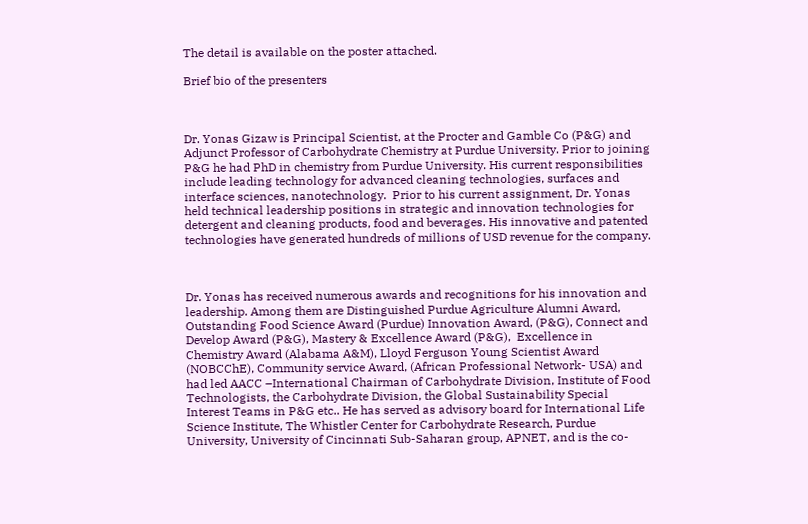The detail is available on the poster attached.

Brief bio of the presenters



Dr. Yonas Gizaw is Principal Scientist, at the Procter and Gamble Co (P&G) and Adjunct Professor of Carbohydrate Chemistry at Purdue University. Prior to joining P&G he had PhD in chemistry from Purdue University. His current responsibilities include leading technology for advanced cleaning technologies, surfaces and interface sciences, nanotechnology.  Prior to his current assignment, Dr. Yonas held technical leadership positions in strategic and innovation technologies for detergent and cleaning products, food and beverages. His innovative and patented technologies have generated hundreds of millions of USD revenue for the company.



Dr. Yonas has received numerous awards and recognitions for his innovation and leadership. Among them are Distinguished Purdue Agriculture Alumni Award, Outstanding Food Science Award (Purdue) Innovation Award, (P&G), Connect and Develop Award (P&G), Mastery & Excellence Award (P&G),  Excellence in Chemistry Award (Alabama A&M), Lloyd Ferguson Young Scientist Award (NOBCChE), Community service Award, (African Professional Network- USA) and had led AACC –International Chairman of Carbohydrate Division, Institute of Food Technologists, the Carbohydrate Division, the Global Sustainability Special Interest Teams in P&G etc.. He has served as advisory board for International Life Science Institute, The Whistler Center for Carbohydrate Research, Purdue University, University of Cincinnati Sub-Saharan group, APNET, and is the co-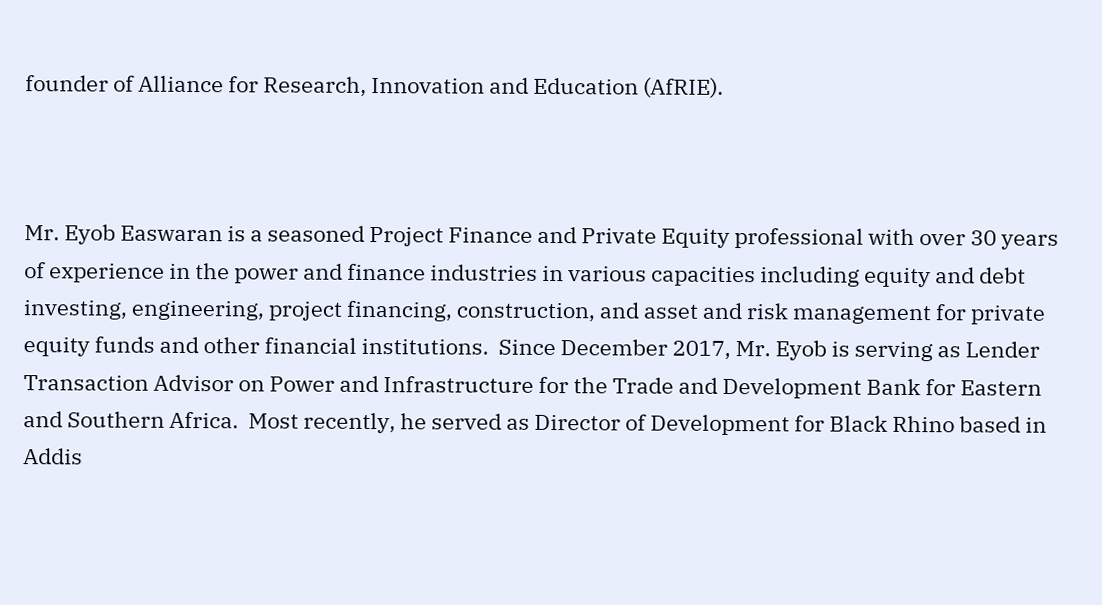founder of Alliance for Research, Innovation and Education (AfRIE).



Mr. Eyob Easwaran is a seasoned Project Finance and Private Equity professional with over 30 years of experience in the power and finance industries in various capacities including equity and debt investing, engineering, project financing, construction, and asset and risk management for private equity funds and other financial institutions.  Since December 2017, Mr. Eyob is serving as Lender Transaction Advisor on Power and Infrastructure for the Trade and Development Bank for Eastern and Southern Africa.  Most recently, he served as Director of Development for Black Rhino based in Addis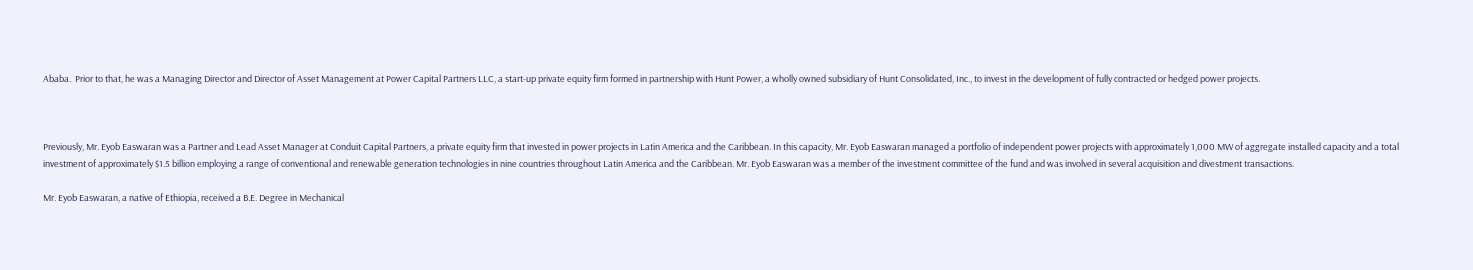Ababa.  Prior to that, he was a Managing Director and Director of Asset Management at Power Capital Partners LLC, a start-up private equity firm formed in partnership with Hunt Power, a wholly owned subsidiary of Hunt Consolidated, Inc., to invest in the development of fully contracted or hedged power projects.



Previously, Mr. Eyob Easwaran was a Partner and Lead Asset Manager at Conduit Capital Partners, a private equity firm that invested in power projects in Latin America and the Caribbean. In this capacity, Mr. Eyob Easwaran managed a portfolio of independent power projects with approximately 1,000 MW of aggregate installed capacity and a total investment of approximately $1.5 billion employing a range of conventional and renewable generation technologies in nine countries throughout Latin America and the Caribbean. Mr. Eyob Easwaran was a member of the investment committee of the fund and was involved in several acquisition and divestment transactions.

Mr. Eyob Easwaran, a native of Ethiopia, received a B.E. Degree in Mechanical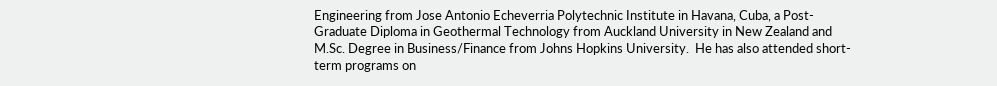Engineering from Jose Antonio Echeverria Polytechnic Institute in Havana, Cuba, a Post-Graduate Diploma in Geothermal Technology from Auckland University in New Zealand and M.Sc. Degree in Business/Finance from Johns Hopkins University.  He has also attended short-term programs on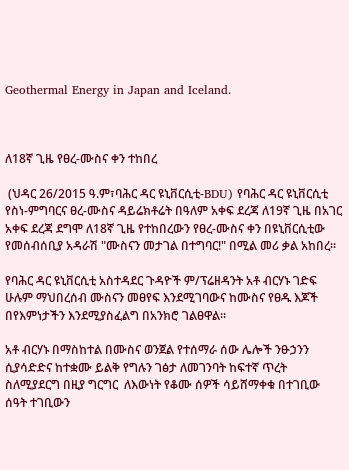Geothermal Energy in Japan and Iceland.



ለ18ኛ ጊዜ የፀረ-ሙስና ቀን ተከበረ

 (ህዳር 26/2015 ዓ.ም፣ባሕር ዳር ዩኒቨርሲቲ-BDU) የባሕር ዳር ዩኒቨርሲቲ የስነ-ምግባርና ፀረ-ሙስና ዳይሬክቶሬት በዓለም አቀፍ ደረጃ ለ19ኛ ጊዜ በአገር አቀፍ ደረጃ ደግሞ ለ18ኛ ጊዜ የተከበረውን የፀረ-ሙስና ቀን በዩኒቨርሲቲው የመሰብሰቢያ አዳራሽ "ሙስናን መታገል በተግባር!" በሚል መሪ ቃል አከበረ፡፡

የባሕር ዳር ዩኒቨርሲቲ አስተዳደር ጉዳዮች ም/ፕሬዘዳንት አቶ ብርሃኑ ገድፍ ሁሉም ማህበረሰብ ሙስናን መፀየፍ እንደሚገባውና ከሙስና የፀዱ እጆች በየእምነታችን እንደሚያስፈልግ በአንክሮ ገልፀዋል፡፡

አቶ ብርሃኑ በማስከተል በሙስና ወንጀል የተሰማራ ሰው ሌሎች ንፁኃንን ሲያሳድድና ከተቋሙ ይልቅ የግሉን ገፅታ ለመገንባት ከፍተኛ ጥረት ስለሚያደርግ በዚያ ግርግር  ለእውነት የቆሙ ሰዎች ሳይሸማቀቁ በተገቢው ሰዓት ተገቢውን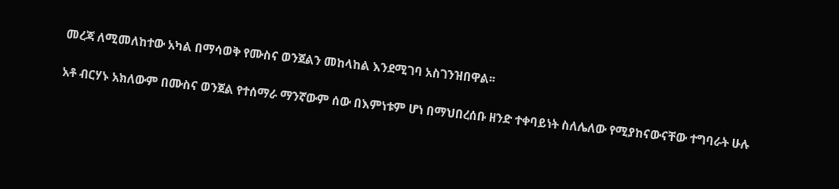መረጃ ለሚመለከተው አካል በማሳወቅ የሙስና ወንጀልን መከላከል እንደሚገባ አስገንዝበዋል፡፡

አቶ ብርሃኑ አክለውም በሙስና ወንጀል የተሰማራ ማንኛውም ሰው በእምነቱም ሆነ በማህበረሰቡ ዘንድ ተቀባይነት ስለሌለው የሚያከናውናቸው ተግባራት ሁሉ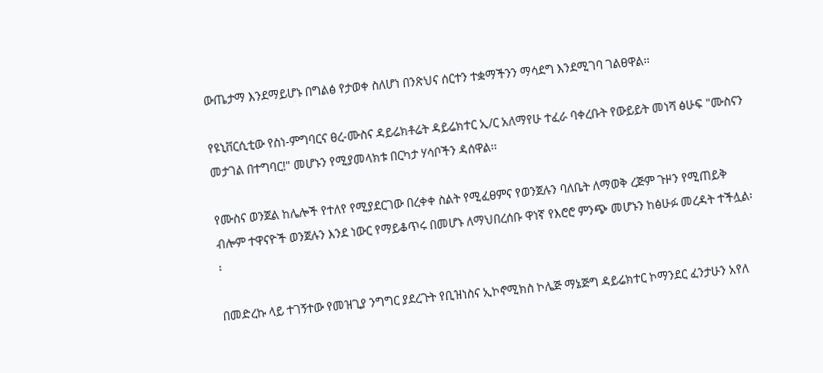ውጤታማ እንደማይሆኑ በግልፅ የታወቀ ስለሆነ በንጽህና ሰርተን ተቋማችንን ማሳደግ እንደሚገባ ገልፀዋል፡፡

የዩኒቨርሲቲው የስነ-ምግባርና ፀረ-ሙስና ዳይሬክቶሬት ዳይሬክተር ኢ/ር አለማየሁ ተፈራ ባቀረቡት የውይይት መነሻ ፅሁፍ "ሙስናን መታገል በተግባር!" መሆኑን የሚያመላክቱ በርካታ ሃሳቦችን ዳሰዋል፡፡

የሙስና ወንጀል ከሌሎች የተለየ የሚያደርገው በረቀቀ ስልት የሚፈፀምና የወንጀሉን ባለቤት ለማወቅ ረጅም ጉዞን የሚጠይቅ ብሎም ተዋናዮች ወንጀሉን እንደ ነውር የማይቆጥሩ በመሆኑ ለማህበረሰቡ ዋነኛ የእሮሮ ምንጭ መሆኑን ከፅሁፉ መረዳት ተችሏል፡፡

በመድረኩ ላይ ተገኝተው የመዝጊያ ንግግር ያደረጉት የቢዝነስና ኢኮኖሚክስ ኮሌጅ ማኔጅግ ዳይሬክተር ኮማንደር ፈንታሁን አየለ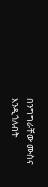በንግግራቸው ሙስና እንዲጎለብት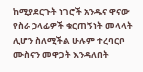ከሚያደርጉት ነገሮች አንዱና ዋናው የስራ ኃላፊዎች ቁርጠኝነት መላላት ሊሆን ስለሚችል ሁሉም ተረባርቦ ሙስናን መዋጋት እንዳለበት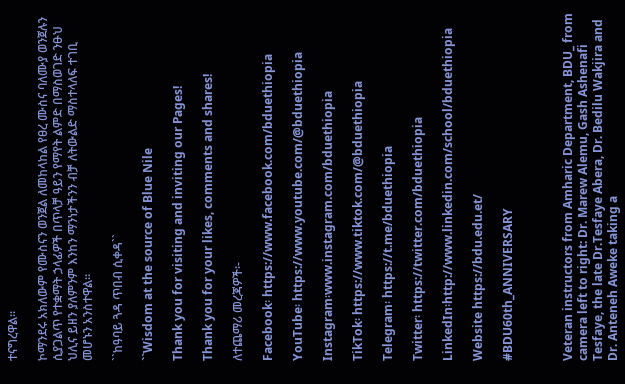ተናግረዋል፡፡

ኮማንደሩ አክለውም የሙስናን ወንጀል ለመከላከል የፀረ ሙስና ባለሙያ ወንጀሉን ሲያጋልጥ የተቋማት ኃላፊዎች በጥላቻ ዓይን የማየት ልምድ በማስወገድ ንፁህ ህሊና ይዘን ያለምንም እንከን ማንነታችንን ብቻ ለትውልድ ማስተላለፍ ተገቢ መሆኑን አንስተዋል፡፡

``ከዓባይ ጓዳ ጥበብ ሲቀዳ``

``Wisdom at the source of Blue Nile

Thank you for visiting and inviting our Pages!

Thank you for your likes, comments and shares!

ለተጨማሪ መረጃዎች፡-

Facebook፡ https://www.facebook.com/bduethiopia

YouTube፡ https://www.youtube.com/@bduethiopia

Instagram፡www.instagram.com/bduethiopia

TikTok፡ https://www.tiktok.com/@bduethiopia

Telegram፡ https://t.me/bduethiopia

Twitter፡ https://twitter.com/bduethiopia

LinkedIn፡http://www.linkedin.com/school/bduethiopia

Website https://bdu.edu.et/

#BDU60th_ANNIVERSARY



Veteran instructors from Amharic Department, BDU_ from camera left to right: Dr. Marew Alemu, Gash Ashenafi Tesfaye, the late Dr.Tesfaye Abera, Dr. Bedilu Wakjira and Dr. Anteneh Aweke taking a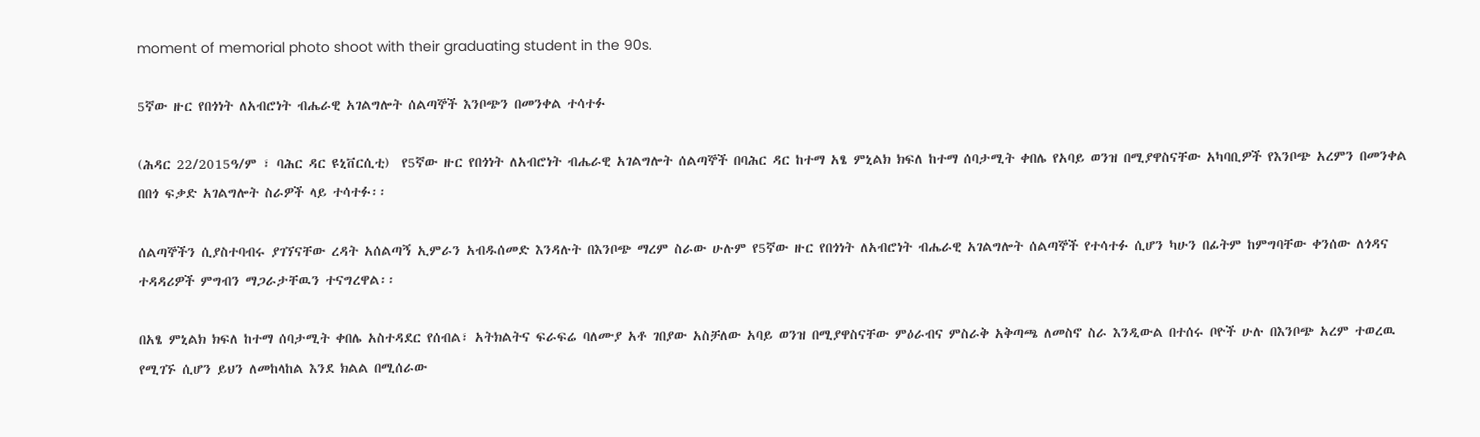moment of memorial photo shoot with their graduating student in the 90s.

5ኛው ዙር የበጎነት ለአብሮነት ብሔራዊ አገልግሎት ሰልጣኞች እንቦጭን በመንቀል ተሳተፉ

(ሕዳር 22/2015ዓ/ም ፣ ባሕር ዳር ዩኒቨርሲቲ)  የ5ኛው ዙር የበጎነት ለአብሮነት ብሔራዊ አገልግሎት ሰልጣኞች በባሕር ዳር ከተማ አፄ ምኒልክ ክፍለ ከተማ ሰባታሚት ቀበሌ የአባይ ወንዝ በሚያዋስናቸው አካባቢዎች የእንቦጭ አረምን በመንቀል በበጎ ፍቃድ አገልግሎት ስራዎች ላይ ተሳተፉ፡፡

ሰልጣኞችን ሲያስተባብሩ ያገኘናቸው ረዳት አሰልጣኝ ኢምራን አብዱሰመድ እንዳሉት በእንቦጭ ማረም ስራው ሁሉም የ5ኛው ዙር የበጎነት ለአብሮነት ብሔራዊ አገልግሎት ሰልጣኞች የተሳተፉ ሲሆን ካሁን በፊትም ከምግባቸው ቀንሰው ለጎዳና ተዳዳሪዎች ምግብን ማጋራታቸዉን ተናግረዋል፡፡

በአፄ ምኒልክ ክፍለ ከተማ ሰባታሚት ቀበሌ አስተዳደር የሰብል፣ አትክልትና ፍራፍሬ ባለሙያ አቶ ገበያው አስቻለው አባይ ወንዝ በሚያዋስናቸው ምዕራብና ምስራቅ አቅጣጫ ለመስኖ ስራ እንዲውል በተሰሩ ቦዮች ሁሉ በእንቦጭ አረም ተወረዉ የሚገኙ ሲሆን ይህን ለመከላከል እንደ ክልል በሚሰራው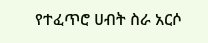የተፈጥሮ ሀብት ስራ አርሶ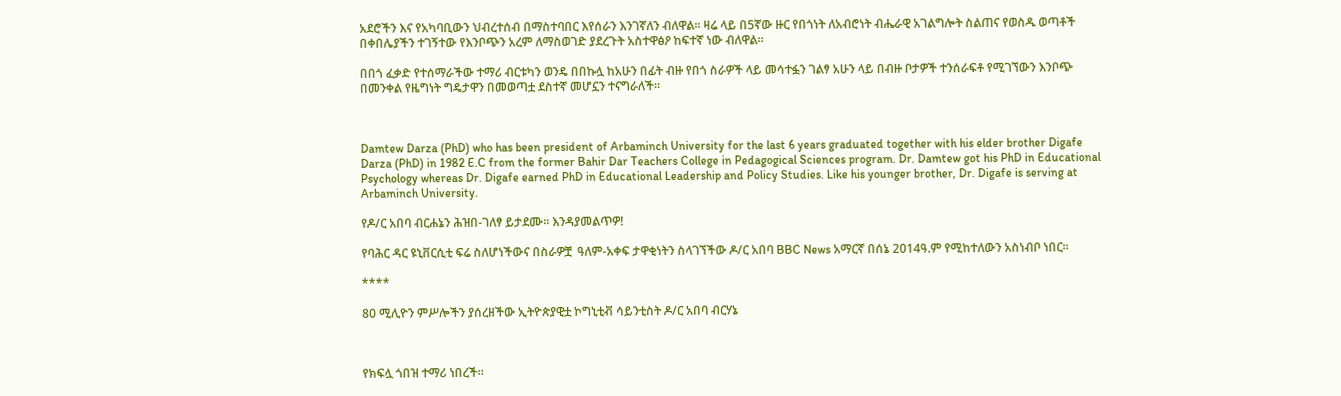አደሮችን እና የአካባቢውን ህብረተሰብ በማስተባበር እየሰራን እንገኛለን ብለዋል፡፡ ዛሬ ላይ በ5ኛው ዙር የበጎነት ለአብሮነት ብሔራዊ አገልግሎት ስልጠና የወስዱ ወጣቶች በቀበሌያችን ተገኝተው የእንቦጭን አረም ለማስወገድ ያደረጉት አስተዋፅዖ ከፍተኛ ነው ብለዋል፡፡

በበጎ ፈቃድ የተሰማራችው ተማሪ ብርቱካን ወንዴ በበኩሏ ከአሁን በፊት ብዙ የበጎ ስራዎች ላይ መሳተፏን ገልፃ አሁን ላይ በብዙ ቦታዎች ተንሰራፍቶ የሚገኘውን እንቦጭ በመንቀል የዜግነት ግዴታዋን በመወጣቷ ደስተኛ መሆኗን ተናግራለች፡፡



Damtew Darza (PhD) who has been president of Arbaminch University for the last 6 years graduated together with his elder brother Digafe Darza (PhD) in 1982 E.C from the former Bahir Dar Teachers College in Pedagogical Sciences program. Dr. Damtew got his PhD in Educational Psychology whereas Dr. Digafe earned PhD in Educational Leadership and Policy Studies. Like his younger brother, Dr. Digafe is serving at Arbaminch University.

የዶ/ር አበባ ብርሐኔን ሕዝበ-ገለፃ ይታደሙ። እንዳያመልጥዎ!

የባሕር ዳር ዩኒቨርሲቲ ፍሬ ስለሆነችውና በስራዎቿ  ዓለም-አቀፍ ታዋቂነትን ስላገኘችው ዶ/ር አበባ BBC News አማርኛ በሰኔ 2014ዓ.ም የሚከተለውን አስነብቦ ነበር።

****

80 ሚሊዮን ምሥሎችን ያሰረዘችው ኢትዮጵያዊቷ ኮግኒቲቭ ሳይንቲስት ዶ/ር አበባ ብርሃኔ



የክፍሏ ጎበዝ ተማሪ ነበረች።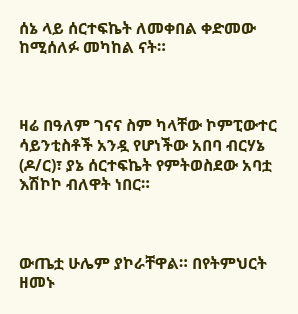ሰኔ ላይ ሰርተፍኬት ለመቀበል ቀድመው ከሚሰለፉ መካከል ናት።



ዛሬ በዓለም ገናና ስም ካላቸው ኮምፒውተር ሳይንቲስቶች አንዷ የሆነችው አበባ ብርሃኔ (ዶ/ር)፣ ያኔ ሰርተፍኬት የምትወስደው አባቷ እሽኮኮ ብለዋት ነበር።



ውጤቷ ሁሌም ያኮራቸዋል። በየትምህርት ዘመኑ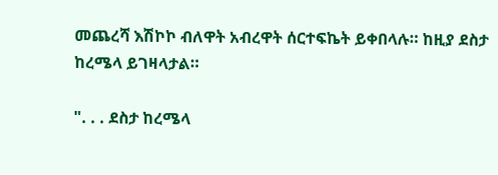መጨረሻ እሽኮኮ ብለዋት አብረዋት ሰርተፍኬት ይቀበላሉ። ከዚያ ደስታ ከረሜላ ይገዛላታል።

". . . ደስታ ከረሜላ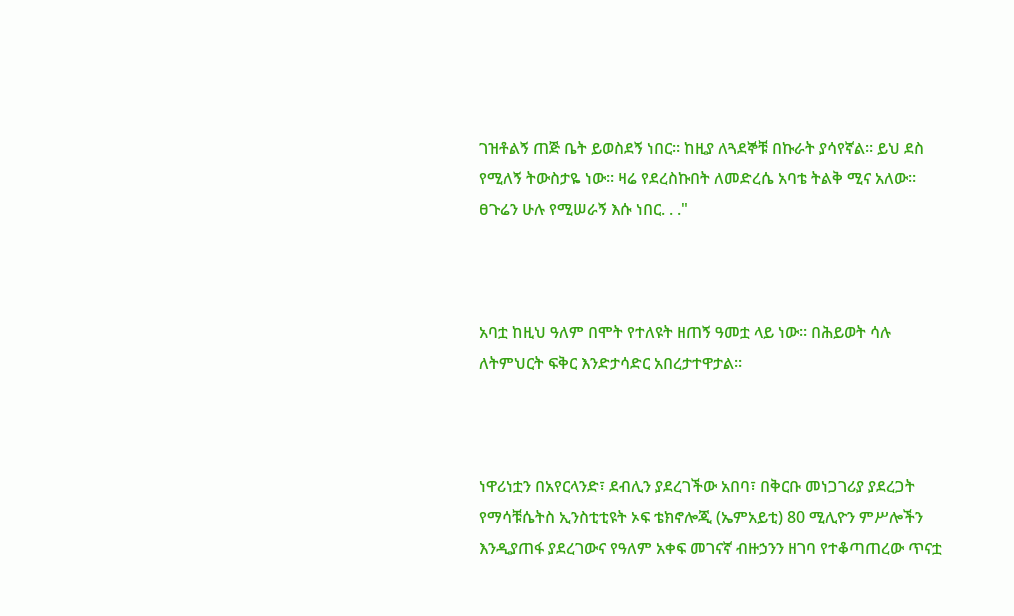ገዝቶልኝ ጠጅ ቤት ይወስደኝ ነበር። ከዚያ ለጓደኞቹ በኩራት ያሳየኛል። ይህ ደስ የሚለኝ ትውስታዬ ነው። ዛሬ የደረስኩበት ለመድረሴ አባቴ ትልቅ ሚና አለው። ፀጉሬን ሁሉ የሚሠራኝ እሱ ነበር. . ."



አባቷ ከዚህ ዓለም በሞት የተለዩት ዘጠኝ ዓመቷ ላይ ነው። በሕይወት ሳሉ ለትምህርት ፍቅር እንድታሳድር አበረታተዋታል።



ነዋሪነቷን በአየርላንድ፣ ደብሊን ያደረገችው አበባ፣ በቅርቡ መነጋገሪያ ያደረጋት የማሳቹሴትስ ኢንስቲቲዩት ኦፍ ቴክኖሎጂ (ኤምአይቲ) 80 ሚሊዮን ምሥሎችን እንዲያጠፋ ያደረገውና የዓለም አቀፍ መገናኛ ብዙኃንን ዘገባ የተቆጣጠረው ጥናቷ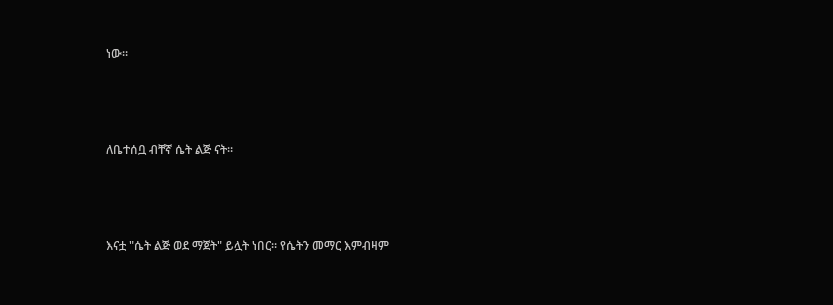ነው።



ለቤተሰቧ ብቸኛ ሴት ልጅ ናት።



እናቷ "ሴት ልጅ ወደ ማጀት" ይሏት ነበር። የሴትን መማር እምብዛም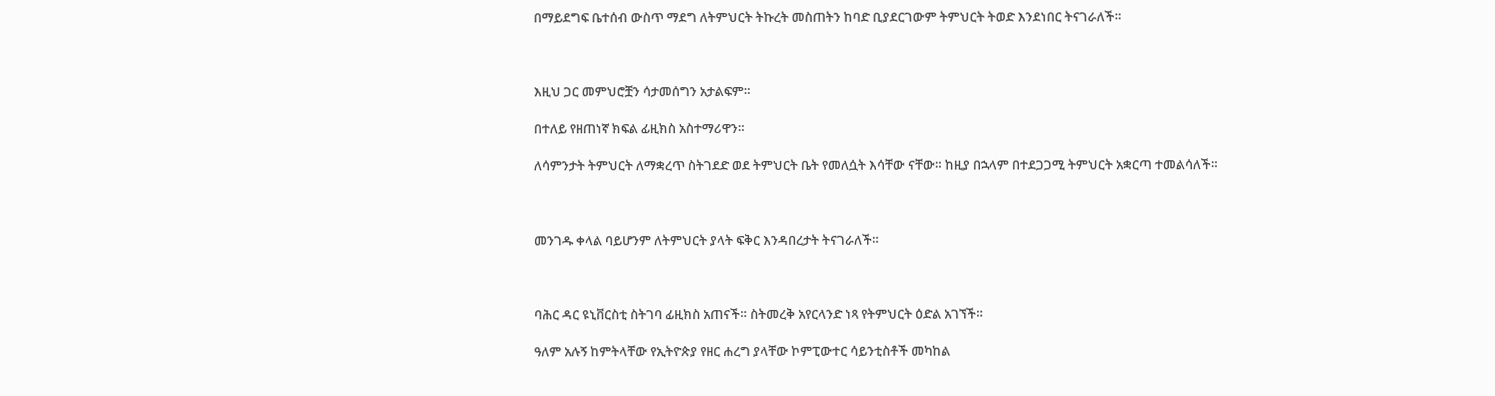በማይደግፍ ቤተሰብ ውስጥ ማደግ ለትምህርት ትኩረት መስጠትን ከባድ ቢያደርገውም ትምህርት ትወድ እንደነበር ትናገራለች።



እዚህ ጋር መምህሮቿን ሳታመሰግን አታልፍም።

በተለይ የዘጠነኛ ክፍል ፊዚክስ አስተማሪዋን።

ለሳምንታት ትምህርት ለማቋረጥ ስትገደድ ወደ ትምህርት ቤት የመለሷት እሳቸው ናቸው። ከዚያ በኋላም በተደጋጋሚ ትምህርት አቋርጣ ተመልሳለች።



መንገዱ ቀላል ባይሆንም ለትምህርት ያላት ፍቅር እንዳበረታት ትናገራለች።



ባሕር ዳር ዩኒቨርስቲ ስትገባ ፊዚክስ አጠናች። ስትመረቅ አየርላንድ ነጻ የትምህርት ዕድል አገኘች።

ዓለም አሉኝ ከምትላቸው የኢትዮጵያ የዘር ሐረግ ያላቸው ኮምፒውተር ሳይንቲስቶች መካከል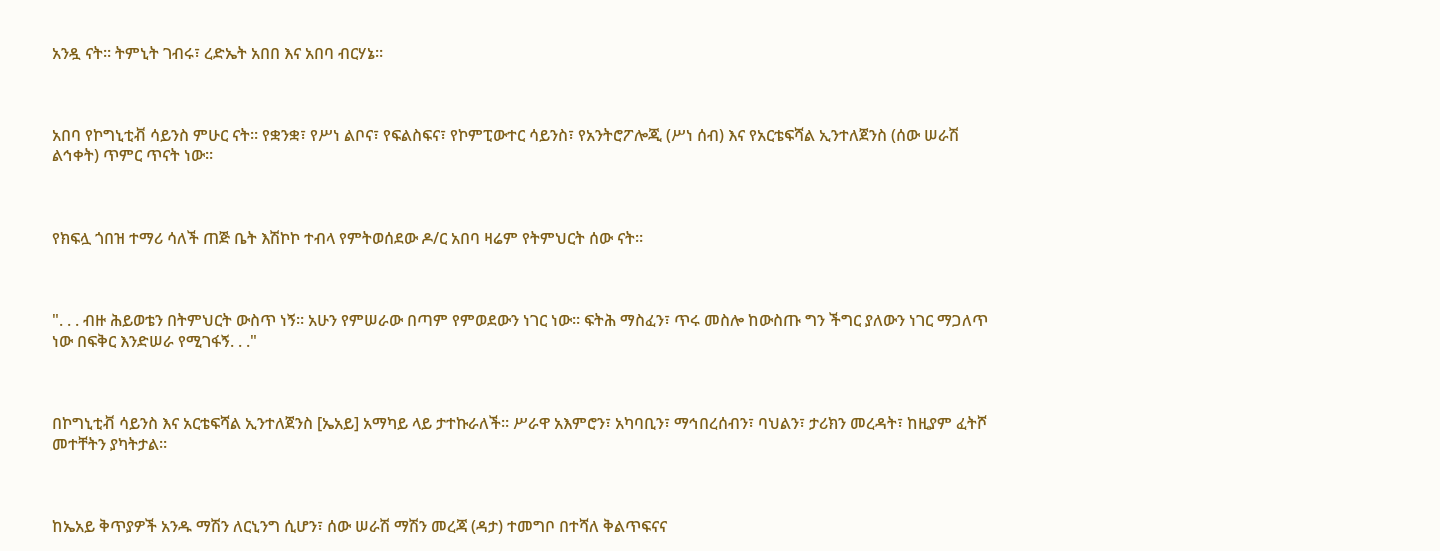አንዷ ናት። ትምኒት ገብሩ፣ ረድኤት አበበ እና አበባ ብርሃኔ።



አበባ የኮግኒቲቭ ሳይንስ ምሁር ናት። የቋንቋ፣ የሥነ ልቦና፣ የፍልስፍና፣ የኮምፒውተር ሳይንስ፣ የአንትሮፖሎጂ (ሥነ ሰብ) እና የአርቴፍሻል ኢንተለጀንስ (ሰው ሠራሽ ልኅቀት) ጥምር ጥናት ነው።



የክፍሏ ጎበዝ ተማሪ ሳለች ጠጅ ቤት እሽኮኮ ተብላ የምትወሰደው ዶ/ር አበባ ዛሬም የትምህርት ሰው ናት።



". . . ብዙ ሕይወቴን በትምህርት ውስጥ ነኝ። አሁን የምሠራው በጣም የምወደውን ነገር ነው። ፍትሕ ማስፈን፣ ጥሩ መስሎ ከውስጡ ግን ችግር ያለውን ነገር ማጋለጥ ነው በፍቅር እንድሠራ የሚገፋኝ. . ."



በኮግኒቲቭ ሳይንስ እና አርቴፍሻል ኢንተለጀንስ [ኤአይ] አማካይ ላይ ታተኩራለች። ሥራዋ አእምሮን፣ አካባቢን፣ ማኅበረሰብን፣ ባህልን፣ ታሪክን መረዳት፣ ከዚያም ፈትሾ መተቸትን ያካትታል።



ከኤአይ ቅጥያዎች አንዱ ማሽን ለርኒንግ ሲሆን፣ ሰው ሠራሽ ማሽን መረጃ (ዳታ) ተመግቦ በተሻለ ቅልጥፍናና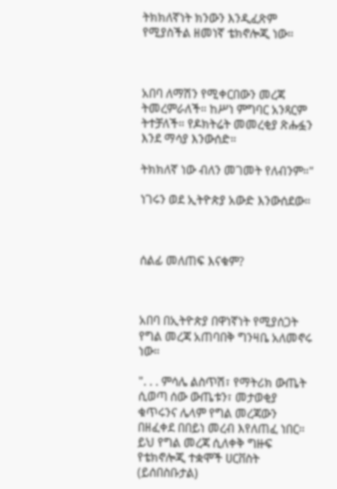ትክክለኛነት ክንውን እንዲፈጽም የሚያስችል ዘመነኛ ቴክኖሎጂ ነው።



አበባ ለማሽን የሚቀርበውን መረጃ ትመረምራለች። ከሥነ ምግባር አንጻርም ትተቻለች። የዶክትሬት መመረቂያ ጽሑፏን እንደ ማሳያ እንውሰድ።

ትክክለኛ ነው ብለን መገመት የለብንም።"

ነገሩን ወደ ኢትዮጵያ አውድ እንውሰደው።



ሰልፊ መለጠፍ እናቁም?



አበባ በኢትዮጵያ በዋነኛነት የሚያሰጋት የግል መረጃ አጠባበቅ ግንዛቤ አለመኖሩ ነው።

". . . ምሳሌ ልስጥሽ፣ የማትሪክ ውጤት ሲወጣ ሰው ውጤቱን፣ መታወቂያ ቁጥሩንና ሌላም የግል መረጃውን በዘፈቀደ በበይነ መረብ እየለጠፈ ነበር። ይህ የግል መረጃ ሲለቀቅ ግዙፍ የቴክኖሎጂ ተቋሞች ሀርቨስት (ይሰበስቡታል)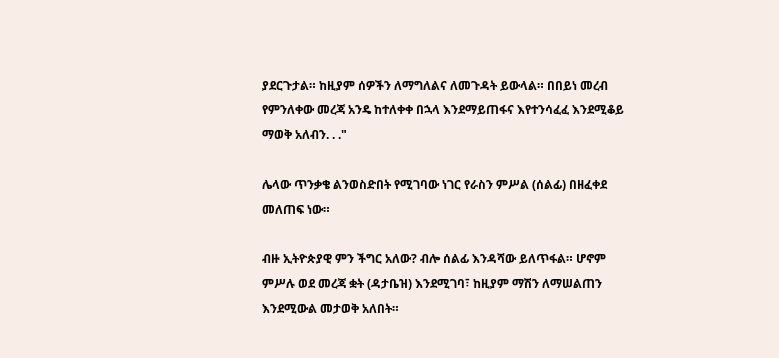ያደርጉታል። ከዚያም ሰዎችን ለማግለልና ለመጉዳት ይውላል። በበይነ መረብ የምንለቀው መረጃ አንዴ ከተለቀቀ በኋላ እንደማይጠፋና እየተንሳፈፈ እንደሚቆይ ማወቅ አለብን. . ."

ሌላው ጥንቃቄ ልንወስድበት የሚገባው ነገር የራስን ምሥል (ሰልፊ) በዘፈቀደ መለጠፍ ነው።

ብዙ ኢትዮጵያዊ ምን ችግር አለው? ብሎ ሰልፊ እንዳሻው ይለጥፋል። ሆኖም ምሥሉ ወደ መረጃ ቋት (ዳታቤዝ) እንደሚገባ፣ ከዚያም ማሽን ለማሠልጠን እንደሚውል መታወቅ አለበት።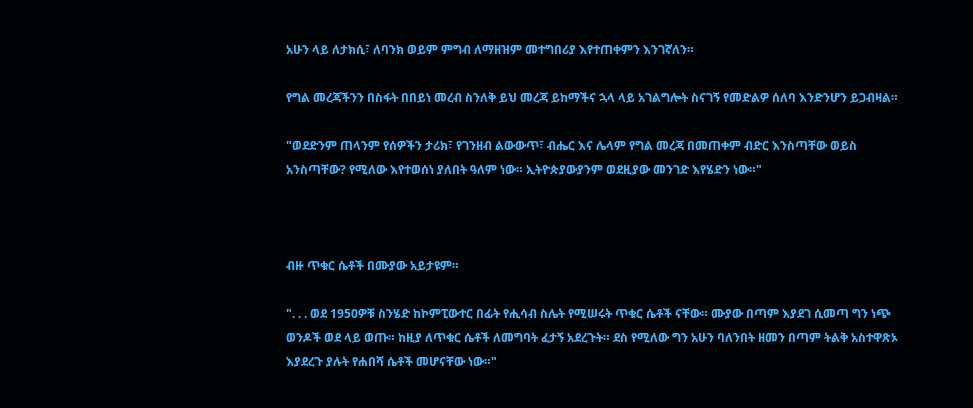አሁን ላይ ለታክሲ፣ ለባንክ ወይም ምግብ ለማዘዝም መተግበሪያ እየተጠቀምን እንገኛለን።

የግል መረጃችንን በስፋት በበይነ መረብ ስንለቅ ይህ መረጃ ይከማችና ኋላ ላይ አገልግሎት ስናገኝ የመድልዎ ሰለባ እንድንሆን ይጋብዛል።

"ወደድንም ጠላንም የሰዎችን ታሪክ፣ የገንዘብ ልውውጥ፣ ብሔር እና ሌላም የግል መረጃ በመጠቀም ብድር እንስጣቸው ወይስ አንስጣቸው? የሚለው እየተወሰነ ያለበት ዓለም ነው። ኢትዮጵያውያንም ወደዚያው መንገድ እየሄድን ነው።"



ብዙ ጥቁር ሴቶች በሙያው አይታዩም።

". . . ወደ 1950ዎቹ ስንሄድ ከኮምፒውተር በፊት የሒሳብ ስሌት የሚሠሩት ጥቁር ሴቶች ናቸው። ሙያው በጣም እያደገ ሲመጣ ግን ነጭ ወንዶች ወደ ላይ ወጡ። ከዚያ ለጥቁር ሴቶች ለመግባት ፈታኝ አደረጉት። ደስ የሚለው ግን አሁን ባለንበት ዘመን በጣም ትልቅ አስተዋጽኦ እያደረጉ ያሉት የሐበሻ ሴቶች መሆናቸው ነው።"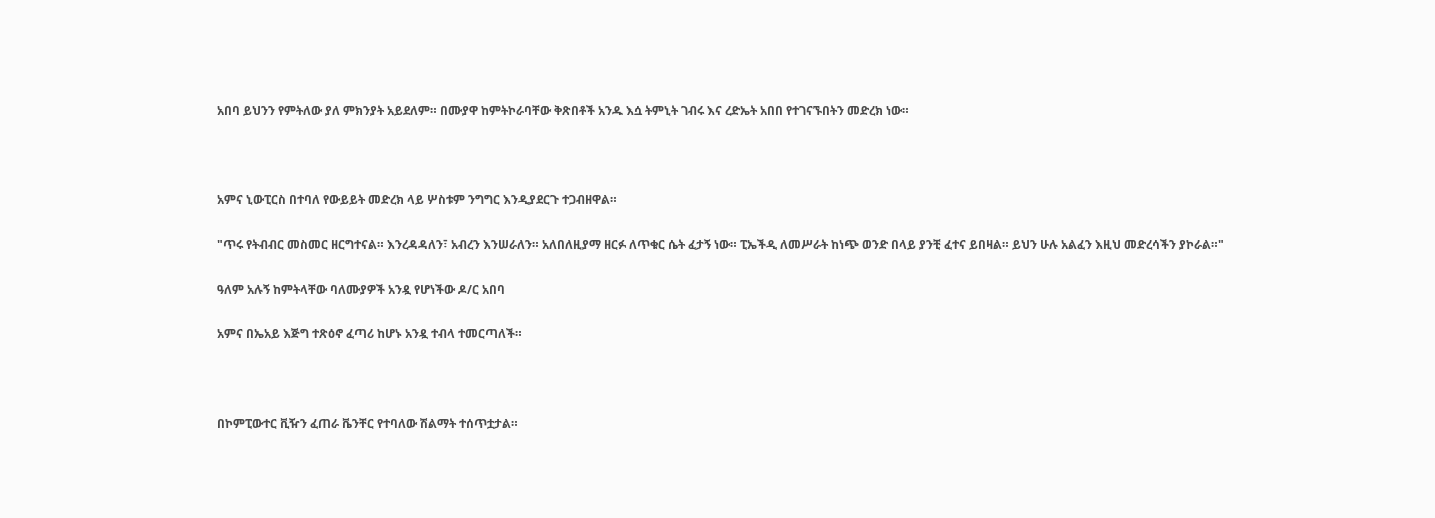አበባ ይህንን የምትለው ያለ ምክንያት አይደለም። በሙያዋ ከምትኮራባቸው ቅጽበቶች አንዱ እሷ ትምኒት ገብሩ እና ረድኤት አበበ የተገናኙበትን መድረክ ነው።



አምና ኒውፒርስ በተባለ የውይይት መድረክ ላይ ሦስቱም ንግግር እንዲያደርጉ ተጋብዘዋል።

"ጥሩ የትብብር መስመር ዘርግተናል። እንረዳዳለን፣ አብረን እንሠራለን። አለበለዚያማ ዘርፉ ለጥቁር ሴት ፈታኝ ነው። ፒኤችዲ ለመሥራት ከነጭ ወንድ በላይ ያንቺ ፈተና ይበዛል። ይህን ሁሉ አልፈን እዚህ መድረሳችን ያኮራል።"

ዓለም አሉኝ ከምትላቸው ባለሙያዎች አንዷ የሆነችው ዶ/ር አበባ

አምና በኤአይ እጅግ ተጽዕኖ ፈጣሪ ከሆኑ አንዷ ተብላ ተመርጣለች።



በኮምፒውተር ቪዥን ፈጠራ ቬንቸር የተባለው ሽልማት ተሰጥቷታል።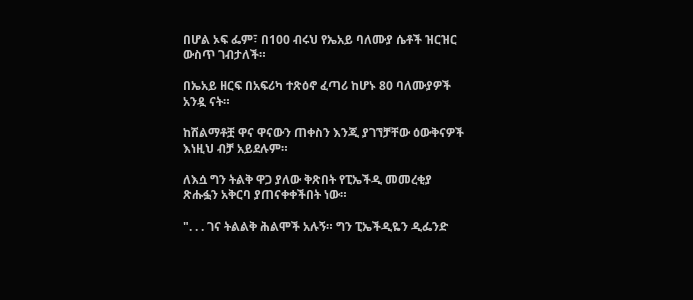በሆል ኦፍ ፌም፣ በ100 ብሩህ የኤአይ ባለሙያ ሴቶች ዝርዝር ውስጥ ገብታለች።

በኤአይ ዘርፍ በአፍሪካ ተጽዕኖ ፈጣሪ ከሆኑ 80 ባለሙያዎች አንዷ ናት።

ከሽልማቶቿ ዋና ዋናውን ጠቀስን እንጂ ያገኘቻቸው ዕውቅናዎች እነዚህ ብቻ አይደሉም።

ለእሷ ግን ትልቅ ዋጋ ያለው ቅጽበት የፒኤችዲ መመረቂያ ጽሑፏን አቅርባ ያጠናቀቀችበት ነው።

". . . ገና ትልልቅ ሕልሞች አሉኝ። ግን ፒኤችዲዬን ዲፌንድ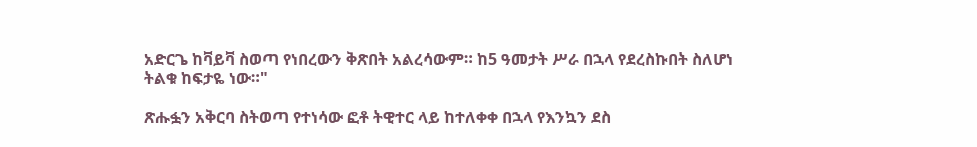አድርጌ ከቫይቫ ስወጣ የነበረውን ቅጽበት አልረሳውም። ከ5 ዓመታት ሥራ በኋላ የደረስኩበት ስለሆነ ትልቁ ከፍታዬ ነው።"

ጽሑፏን አቅርባ ስትወጣ የተነሳው ፎቶ ትዊተር ላይ ከተለቀቀ በኋላ የእንኳን ደስ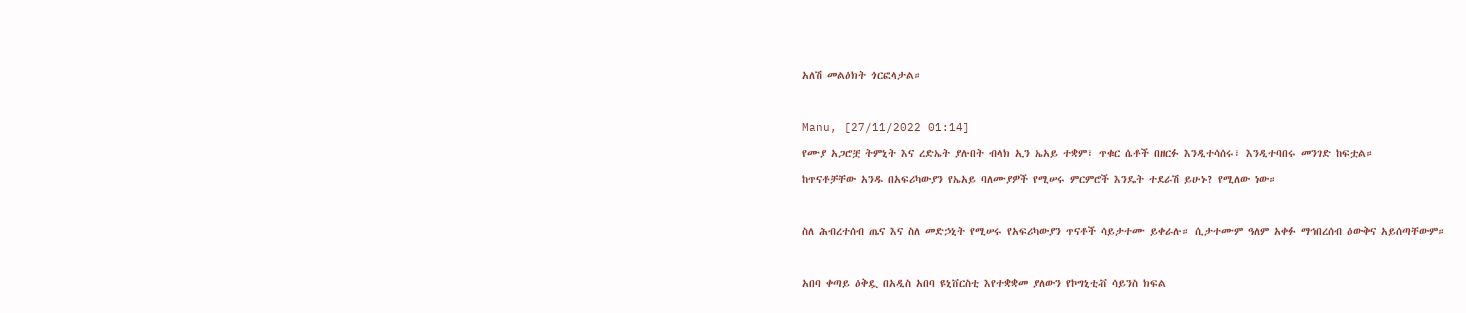አለሽ መልዕክት ጎርፎላታል።



Manu, [27/11/2022 01:14]

የሙያ አጋሮቿ ትምኒት እና ረድኤት ያሉበት ብላክ ኢን ኤአይ ተቋም፣ ጥቁር ሴቶች በዘርፉ እንዲተሳሰሩ፣ እንዲተባበሩ መንገድ ከፍቷል።

ከጥናቶቻቸው አንዱ በአፍሪካውያን የኤአይ ባለሙያዎች የሚሠሩ ምርምሮች እንዴት ተደራሽ ይሁኑ? የሚለው ነው።



ስለ ሕብረተሰብ ጤና እና ስለ መድኃኒት የሚሠሩ የአፍሪካውያን ጥናቶች ሳይታተሙ ይቀራሉ። ሲታተሙም ዓለም አቀፉ ማኅበረሰብ ዕውቅና አይሰጣቸውም።



አበባ ቀጣይ ዕቅዷ በአዲስ አበባ ዩኒቨርስቲ እየተቋቋመ ያለውን የኮግኒቲቭ ሳይንስ ክፍል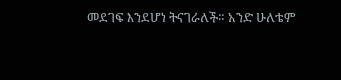መደገፍ እንደሆነ ትናገራለች። አንድ ሁለቴም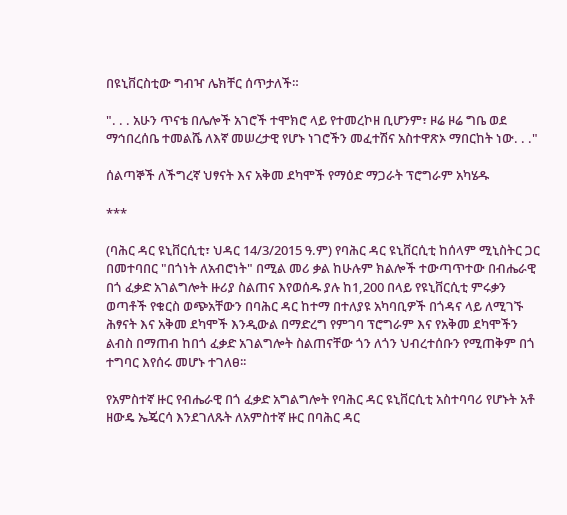በዩኒቨርስቲው ግብዣ ሌክቸር ሰጥታለች።

". . . አሁን ጥናቴ በሌሎች አገሮች ተሞክሮ ላይ የተመረኮዘ ቢሆንም፣ ዞሬ ዞሬ ግቤ ወደ ማኅበረሰቤ ተመልሼ ለእኛ መሠረታዊ የሆኑ ነገሮችን መፈተሽና አስተዋጽኦ ማበርከት ነው. . ."

ሰልጣኞች ለችግረኛ ህፃናት እና አቅመ ደካሞች የማዕድ ማጋራት ፕሮግራም አካሄዱ

***

(ባሕር ዳር ዩኒቨርሲቲ፣ ህዳር 14/3/2015 ዓ.ም) የባሕር ዳር ዩኒቨርሲቲ ከሰላም ሚኒስትር ጋር በመተባበር "በጎነት ለአብሮነት" በሚል መሪ ቃል ከሁሉም ክልሎች ተውጣጥተው በብሔራዊ በጎ ፈቃድ አገልግሎት ዙሪያ ስልጠና እየወሰዱ ያሉ ከ1,200 በላይ የዩኒቨርሲቲ ምሩቃን ወጣቶች የቁርስ ወጭአቸውን በባሕር ዳር ከተማ በተለያዩ አካባቢዎች በጎዳና ላይ ለሚገኙ ሕፃናት እና አቅመ ደካሞች እንዲውል በማድረግ የምገባ ፕሮግራም እና የአቅመ ደካሞችን ልብስ በማጠብ ከበጎ ፈቃድ አገልግሎት ስልጠናቸው ጎን ለጎን ህብረተሰቡን የሚጠቅም በጎ ተግባር እየሰሩ መሆኑ ተገለፀ፡፡

የአምስተኛ ዙር የብሔራዊ በጎ ፈቃድ አግልግሎት የባሕር ዳር ዩኒቨርሲቲ አስተባባሪ የሆኑት አቶ ዘውዴ ኤጄርሳ እንደገለጹት ለአምስተኛ ዙር በባሕር ዳር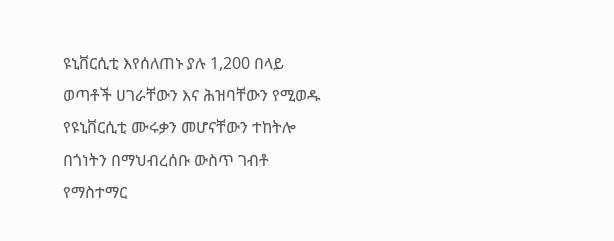ዩኒቨርሲቲ እየሰለጠኑ ያሉ 1,200 በላይ ወጣቶች ሀገራቸውን እና ሕዝባቸውን የሚወዱ የዩኒቨርሲቲ ሙሩቃን መሆናቸውን ተከትሎ በጎነትን በማህብረሰቡ ውስጥ ገብቶ የማስተማር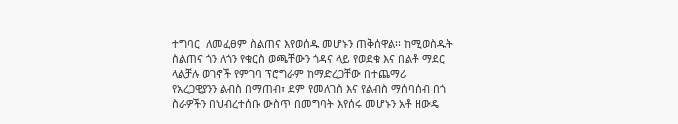ተግባር  ለመፈፀም ስልጠና እየወሰዱ መሆኑን ጠቅሰዋል፡፡ ከሚወስዱት ስልጠና ጎን ለጎን የቁርስ ወጫቸውን ጎዳና ላይ የወደቁ እና በልቶ ማደር ላልቻሉ ወገኖች የምገባ ፕሮግራም ከማድረጋቸው በተጨማሪ የአረጋዊያንን ልብስ በማጠብ፣ ደም የመለገስ እና የልብስ ማሰባሰብ በጎ ስራዎችን በህብረተሰቡ ውስጥ በመግባት እየሰሩ መሆኑን አቶ ዘውዴ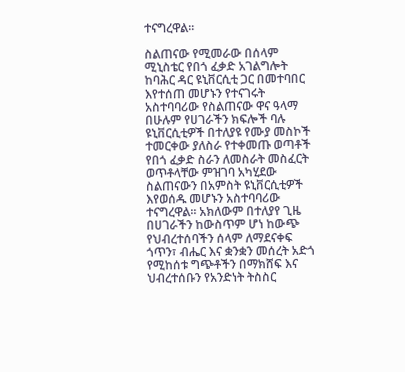ተናግረዋል፡፡

ስልጠናው የሚመራው በሰላም ሚኒስቴር የበጎ ፈቃድ አገልግሎት ከባሕር ዳር ዩኒቨርሲቲ ጋር በመተባበር እየተሰጠ መሆኑን የተናገሩት አስተባባሪው የስልጠናው ዋና ዓላማ በሁሉም የሀገራችን ክፍሎች ባሉ ዩኒቨርሲቲዎች በተለያዩ የሙያ መስኮች ተመርቀው ያለስራ የተቀመጡ ወጣቶች የበጎ ፈቃድ ስራን ለመስራት መስፈርት ወጥቶላቸው ምዝገባ አካሂደው ስልጠናውን በአምስት ዩኒቨርሲቲዎች እየወሰዱ መሆኑን አስተባባሪው ተናግረዋል፡፡ አክለውም በተለያየ ጊዜ በሀገራችን ከውስጥም ሆነ ከውጭ የህብረተሰባችን ሰላም ለማደናቀፍ ጎጥን፣ ብሔር እና ቋንቋን መሰረት አድጎ የሚከሰቱ ግጭቶችን በማክሸፍ እና ህብረተሰቡን የአንድነት ትስስር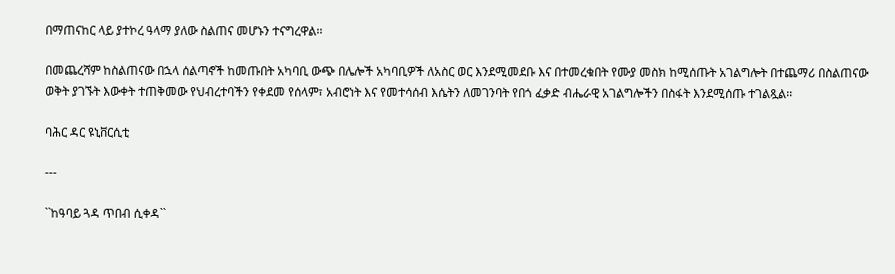በማጠናከር ላይ ያተኮረ ዓላማ ያለው ስልጠና መሆኑን ተናግረዋል፡፡

በመጨረሻም ከስልጠናው በኋላ ሰልጣኖች ከመጡበት አካባቢ ውጭ በሌሎች አካባቢዎች ለአስር ወር እንደሚመደቡ እና በተመረቁበት የሙያ መስክ ከሚሰጡት አገልግሎት በተጨማሪ በስልጠናው ወቅት ያገኙት እውቀት ተጠቅመው የህብረተባችን የቀደመ የሰላም፣ አብሮነት እና የመተሳሰብ እሴትን ለመገንባት የበጎ ፈቃድ ብሔራዊ አገልግሎችን በስፋት እንደሚሰጡ ተገልጿል፡፡

ባሕር ዳር ዩኒቨርሲቲ

---

``ከዓባይ ጓዳ ጥበብ ሲቀዳ``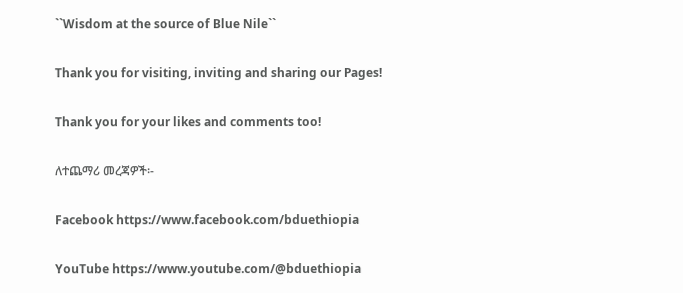``Wisdom at the source of Blue Nile``

Thank you for visiting, inviting and sharing our Pages!

Thank you for your likes and comments too!

ለተጨማሪ መረጃዎች፡-

Facebook https://www.facebook.com/bduethiopia

YouTube https://www.youtube.com/@bduethiopia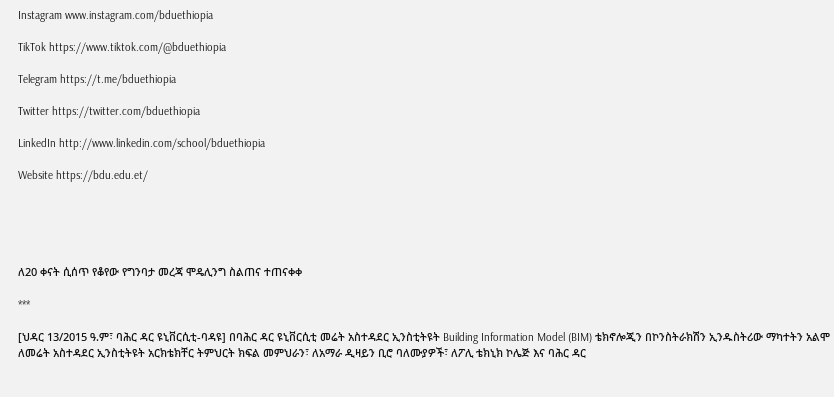Instagram www.instagram.com/bduethiopia

TikTok https://www.tiktok.com/@bduethiopia

Telegram https://t.me/bduethiopia

Twitter https://twitter.com/bduethiopia

LinkedIn http://www.linkedin.com/school/bduethiopia

Website https://bdu.edu.et/





ለ20 ቀናት ሲሰጥ የቆየው የግንባታ መረጃ ሞዴሊንግ ስልጠና ተጠናቀቀ

***

[ህዳር 13/2015 ዓ.ም፣ ባሕር ዳር ዩኒቨርሲቲ-ባዳዩ] በባሕር ዳር ዩኒቨርሲቲ መሬት አስተዳደር ኢንስቲትዩት Building Information Model (BIM) ቴክኖሎጂን በኮንስትራክሽን ኢንዱስትሪው ማካተትን አልሞ ለመሬት አስተዳደር ኢንስቲትዩት አርክቴክቸር ትምህርት ክፍል መምህራን፣ ለአማራ ዲዛይን ቢሮ ባለሙያዎች፣ ለፖሊ ቴክኒክ ኮሌጅ እና ባሕር ዳር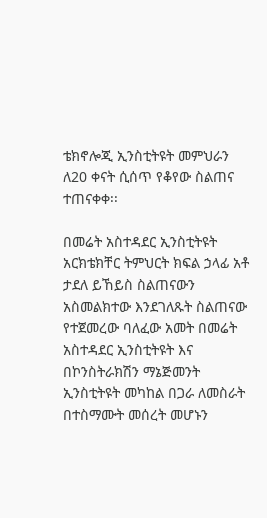ቴክኖሎጂ ኢንስቲትዩት መምህራን ለ20 ቀናት ሲሰጥ የቆየው ስልጠና ተጠናቀቀ፡፡

በመሬት አስተዳደር ኢንስቲትዩት አርክቴክቸር ትምህርት ክፍል ኃላፊ አቶ ታደለ ይኸይስ ስልጠናውን አስመልክተው እንደገለጹት ስልጠናው የተጀመረው ባለፈው አመት በመሬት አስተዳደር ኢንስቲትዩት እና በኮንስትራክሽን ማኔጅመንት ኢንስቲትዩት መካከል በጋራ ለመስራት በተስማሙት መሰረት መሆኑን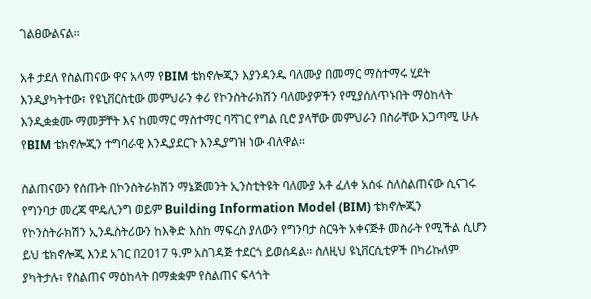ገልፀውልናል፡፡

አቶ ታደለ የስልጠናው ዋና አላማ የBIM ቴክኖሎጂን እያንዳንዱ ባለሙያ በመማር ማስተማሩ ሂደት እንዲያካትተው፣ የዩኒቨርስቲው መምህራን ቀሪ የኮንስትራክሽን ባለሙያዎችን የሚያሰለጥኑበት ማዕከላት እንዲቋቋሙ ማመቻቸት እና ከመማር ማስተማር ባሻገር የግል ቢሮ ያላቸው መምህራን በስራቸው አጋጣሚ ሁሉ የBIM ቴክኖሎጂን ተግባራዊ እንዲያደርጉ እንዲያግዝ ነው ብለዋል፡፡

ስልጠናውን የሰጡት በኮንስትራክሽን ማኔጅመንት ኢንስቲትዩት ባለሙያ አቶ ፈለቀ አሰፋ ስለስልጠናው ሲናገሩ የግንባታ መረጃ ሞዴሊንግ ወይም Building Information Model (BIM) ቴክኖሎጂን የኮንስትራክሽን ኢንዱስትሪውን ከእቅድ እስከ ማፍረስ ያለውን የግንባታ ስርዓት አቀናጅቶ መስራት የሚችል ሲሆን ይህ ቴክኖሎጂ እንደ አገር በ2017 ዓ.ም አስገዳጅ ተደርጎ ይወሰዳል፡፡ ስለዚህ ዩኒቨርሲቲዎች በካሪኩለም ያካትታሉ፣ የስልጠና ማዕከላት በማቋቋም የስልጠና ፍላጎት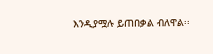እንዲያሟሉ ይጠበቃል ብለዋል፡፡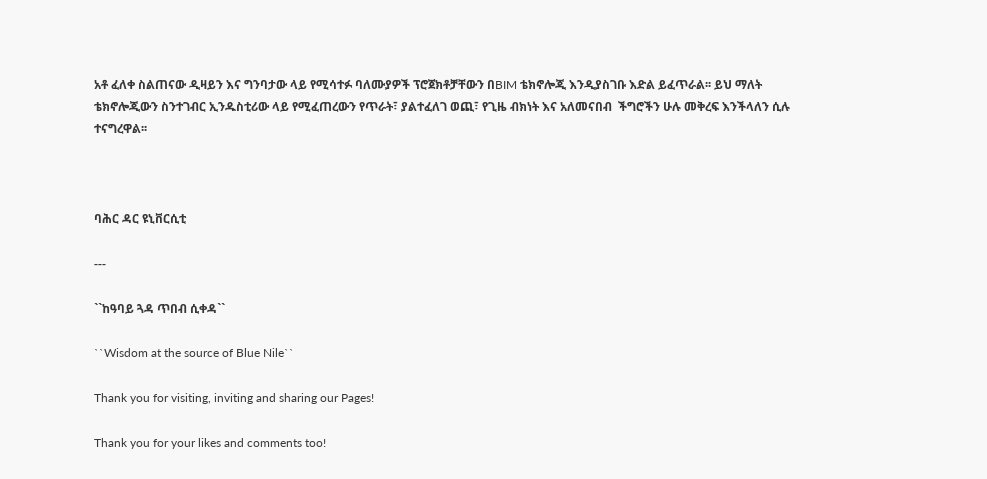አቶ ፈለቀ ስልጠናው ዲዛይን እና ግንባታው ላይ የሚሳተፉ ባለሙያዎች ፕሮጀክቶቻቸውን በBIM ቴክኖሎጂ እንዲያስገቡ እድል ይፈጥራል፡፡ ይህ ማለት ቴክኖሎጂውን ስንተገብር ኢንዱስቲሪው ላይ የሚፈጠረውን የጥራት፣ ያልተፈለገ ወጪ፣ የጊዜ ብክነት እና አለመናበብ  ችግሮችን ሁሉ መቅረፍ እንችላለን ሲሉ ተናግረዋል፡፡



ባሕር ዳር ዩኒቨርሲቲ

---

``ከዓባይ ጓዳ ጥበብ ሲቀዳ``

``Wisdom at the source of Blue Nile``

Thank you for visiting, inviting and sharing our Pages!

Thank you for your likes and comments too!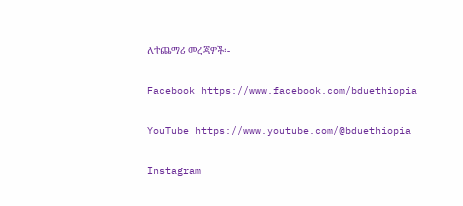ለተጨማሪ መረጃዎች፡-

Facebook https://www.facebook.com/bduethiopia

YouTube https://www.youtube.com/@bduethiopia

Instagram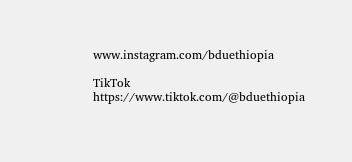www.instagram.com/bduethiopia

TikTok https://www.tiktok.com/@bduethiopia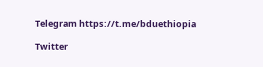Telegram https://t.me/bduethiopia

Twitter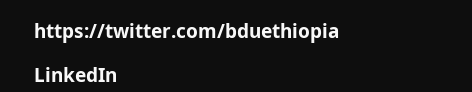https://twitter.com/bduethiopia

LinkedIn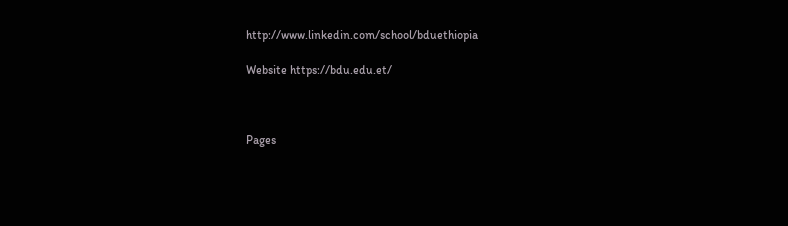http://www.linkedin.com/school/bduethiopia

Website https://bdu.edu.et/



Pages